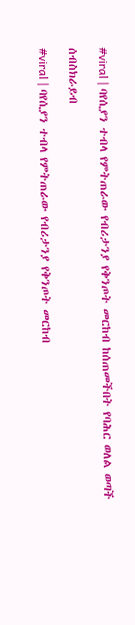#viral | ባየሲያን ተብላ የምትጠራው የብሪታንያ የቅንጦት መርከብ ከሰጠመችበት የባሕር ወለል ወጣች

ሰብስክራይብ

#viral | ባየሲያን ተብላ የምትጠራው የብሪታንያ የቅንጦት መርከብ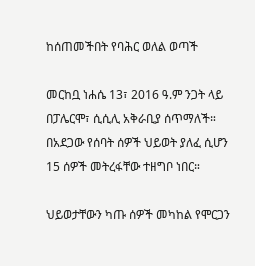ከሰጠመችበት የባሕር ወለል ወጣች

መርከቧ ነሐሴ 13፣ 2016 ዓ.ም ንጋት ላይ በፓሌርሞ፣ ሲሲሊ አቅራቢያ ሰጥማለች። በአደጋው የሰባት ሰዎች ህይወት ያለፈ ሲሆን 15 ሰዎች መትረፋቸው ተዘግቦ ነበር።

ህይወታቸውን ካጡ ሰዎች መካከል የሞርጋን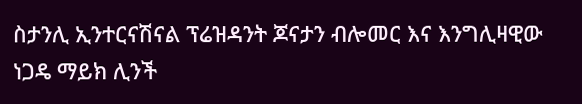ስታንሊ ኢንተርናሽናል ፕሬዝዳንት ጆናታን ብሎመር እና እንግሊዛዊው ነጋዴ ማይክ ሊንች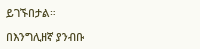ይገኙበታል።

በእንግሊዘኛ ያንብቡ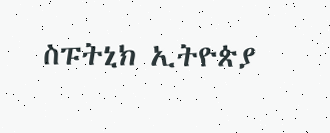ስፑትኒክ ኢትዮጵያ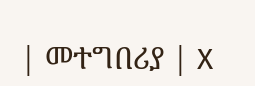| መተግበሪያ | X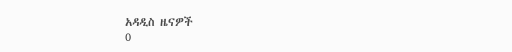አዳዲስ ዜናዎች
0